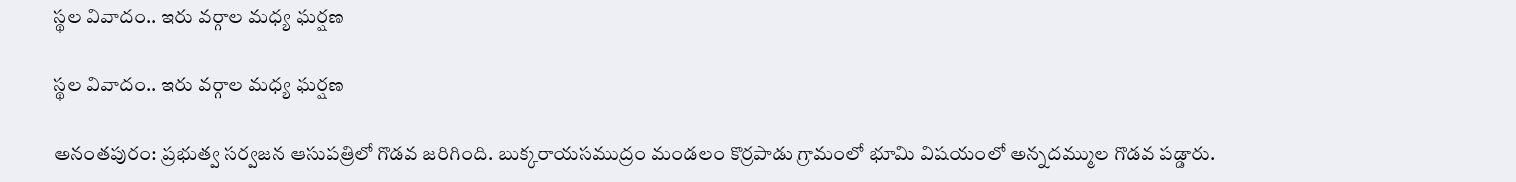స్థల వివాదం.. ఇరు వర్గాల మధ్య ఘర్షణ

స్థల వివాదం.. ఇరు వర్గాల మధ్య ఘర్షణ

అనంతపురం: ప్రభుత్వ సర్వజన ఆసుపత్రిలో గొడవ జరిగింది. బుక్కరాయసముద్రం మండలం కొర్రపాడు గ్రామంలో భూమి విషయంలో అన్నదమ్ముల గొడవ పడ్డారు.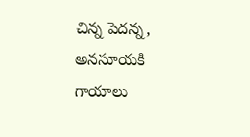చిన్న పెదన్న, అనసూయకి గాయాలు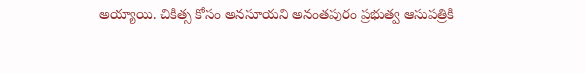అయ్యాయి. చికిత్స కోసం అనసూయని అనంతపురం ప్రభుత్వ ఆసుపత్రికి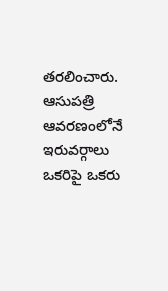తరలించారు. ఆసుపత్రి ఆవరణంలోనే ఇరువర్గాలు ఒకరిపై ఒకరు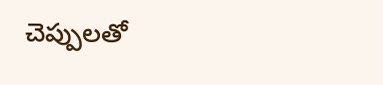చెప్పులతో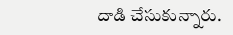దాడి చేసుకున్నారు.